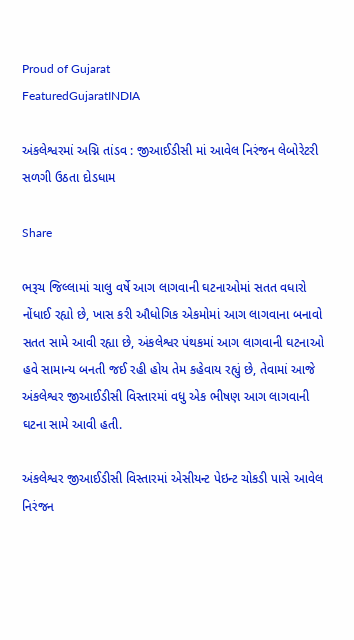Proud of Gujarat
FeaturedGujaratINDIA

અંકલેશ્વરમાં અગ્નિ તાંડવ : જીઆઈડીસી માં આવેલ નિરંજન લેબોરેટરી સળગી ઉઠતા દોડધામ

Share

ભરૂચ જિલ્લામાં ચાલુ વર્ષે આગ લાગવાની ઘટનાઓમાં સતત વધારો નોંધાઈ રહ્યો છે, ખાસ કરી ઔધોગિક એકમોમાં આગ લાગવાના બનાવો સતત સામે આવી રહ્યા છે, અંકલેશ્વર પંથકમાં આગ લાગવાની ઘટનાઓ હવે સામાન્ય બનતી જઈ રહી હોય તેમ કહેવાય રહ્યું છે, તેવામાં આજે અંકલેશ્વર જીઆઈડીસી વિસ્તારમાં વધુ એક ભીષણ આગ લાગવાની ઘટના સામે આવી હતી.

અંકલેશ્વર જીઆઈડીસી વિસ્તારમાં એસીયન્ટ પેઇન્ટ ચોકડી પાસે આવેલ નિરંજન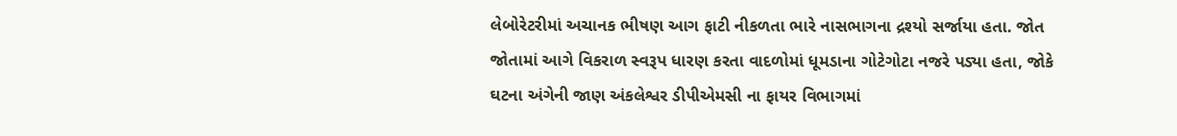લેબોરેટરીમાં અચાનક ભીષણ આગ ફાટી નીકળતા ભારે નાસભાગના દ્રશ્યો સર્જાયા હતા. જોત જોતામાં આગે વિકરાળ સ્વરૂપ ધારણ કરતા વાદળોમાં ધૂમડાના ગોટેગોટા નજરે પડ્યા હતા, જોકે ઘટના અંગેની જાણ અંકલેશ્વર ડીપીએમસી ના ફાયર વિભાગમાં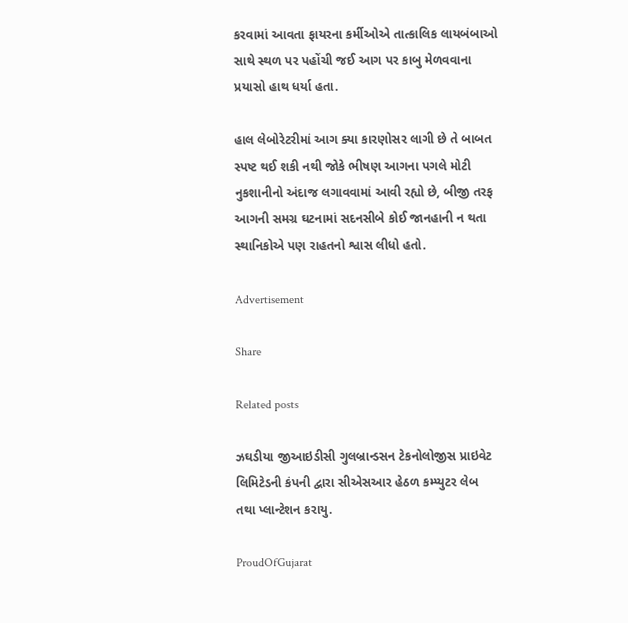કરવામાં આવતા ફાયરના કર્મીઓએ તાત્કાલિક લાયબંબાઓ સાથે સ્થળ પર પહોંચી જઈ આગ પર કાબુ મેળવવાના પ્રયાસો હાથ ધર્યા હતા.

હાલ લેબોરેટરીમાં આગ ક્યા કારણોસર લાગી છે તે બાબત સ્પષ્ટ થઈ શકી નથી જોકે ભીષણ આગના પગલે મોટી નુકશાનીનો અંદાજ લગાવવામાં આવી રહ્યો છે, બીજી તરફ આગની સમગ્ર ઘટનામાં સદનસીબે કોઈ જાનહાની ન થતા સ્થાનિકોએ પણ રાહતનો શ્વાસ લીધો હતો.

Advertisement

Share

Related posts

ઝઘડીયા જીઆઇડીસી ગુલબ્રાન્ડસન ટેકનોલોજીસ પ્રાઇવેટ લિમિટેડની કંપની દ્વારા સીએસઆર હેઠળ કમ્પ્યુટર લેબ તથા પ્લાન્ટેશન કરાયુ.

ProudOfGujarat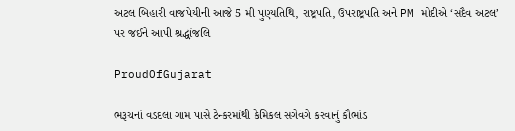અટલ બિહારી વાજપેયીની આજે 5 મી પુણ્યતિથિ, રાષ્ટ્રપતિ, ઉપરાષ્ટ્રપતિ અને PM મોદીએ ‘સદૈવ અટલ’ પર જઈને આપી શ્રદ્ધાંજલિ

ProudOfGujarat

ભરૂચનાં વડદલા ગામ પાસે ટેન્કરમાંથી કેમિકલ સગેવગે કરવાનું કૌભાંડ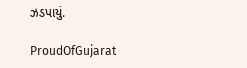ઝડપાયું.

ProudOfGujarat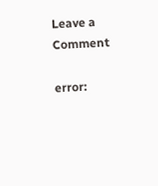Leave a Comment

error: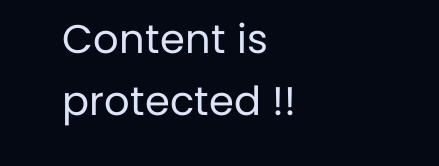Content is protected !!